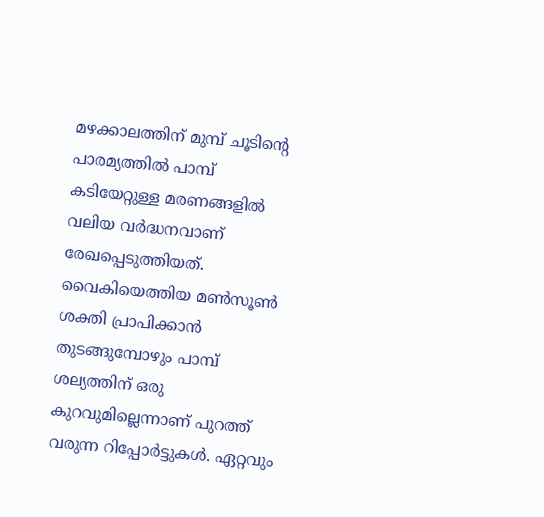മഴക്കാലത്തിന് മുമ്പ് ചൂടിന്റെ പാരമ്യത്തിൽ പാമ്പ് കടിയേറ്റുള്ള മരണങ്ങളിൽ വലിയ വർദ്ധനവാണ് രേഖപ്പെടുത്തിയത്. വൈകിയെത്തിയ മൺസൂൺ ശക്തി പ്രാപിക്കാൻ തുടങ്ങുമ്പോഴും പാമ്പ് ശല്യത്തിന് ഒരു കുറവുമില്ലെന്നാണ് പുറത്ത് വരുന്ന റിപ്പോർട്ടുകൾ. ഏറ്റവും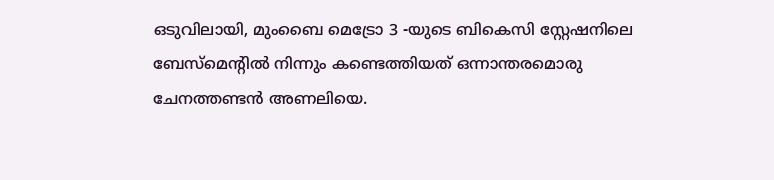ഒടുവിലായി, മുംബൈ മെട്രോ 3 -യുടെ ബികെസി സ്റ്റേഷനിലെ ബേസ്മെന്റിൽ നിന്നും കണ്ടെത്തിയത് ഒന്നാന്തരമൊരു ചേനത്തണ്ടൻ അണലിയെ.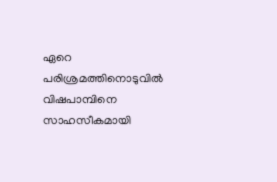ഏറെ പരിശ്രമത്തിനൊടുവിൽ വിഷപാമ്പിനെ സാഹസീകമായി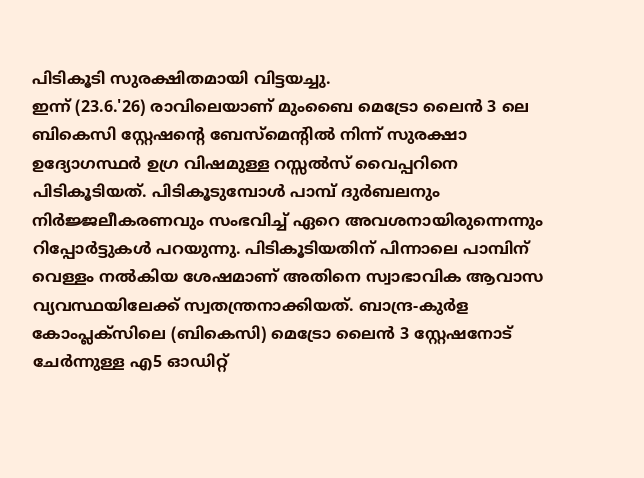പിടികൂടി സുരക്ഷിതമായി വിട്ടയച്ചു.
ഇന്ന് (23.6.'26) രാവിലെയാണ് മുംബൈ മെട്രോ ലൈൻ 3 ലെ ബികെസി സ്റ്റേഷന്റെ ബേസ്മെന്റിൽ നിന്ന് സുരക്ഷാ ഉദ്യോഗസ്ഥർ ഉഗ്ര വിഷമുള്ള റസ്സൽസ് വൈപ്പറിനെ പിടികൂടിയത്. പിടികൂടുമ്പോൾ പാമ്പ് ദുർബലനും നിർജ്ജലീകരണവും സംഭവിച്ച് ഏറെ അവശനായിരുന്നെന്നും റിപ്പോർട്ടുകൾ പറയുന്നു. പിടികൂടിയതിന് പിന്നാലെ പാമ്പിന് വെള്ളം നൽകിയ ശേഷമാണ് അതിനെ സ്വാഭാവിക ആവാസ വ്യവസ്ഥയിലേക്ക് സ്വതന്ത്രനാക്കിയത്. ബാന്ദ്ര-കുർള കോംപ്ലക്സിലെ (ബികെസി) മെട്രോ ലൈൻ 3 സ്റ്റേഷനോട് ചേർന്നുള്ള എ5 ഓഡിറ്റ്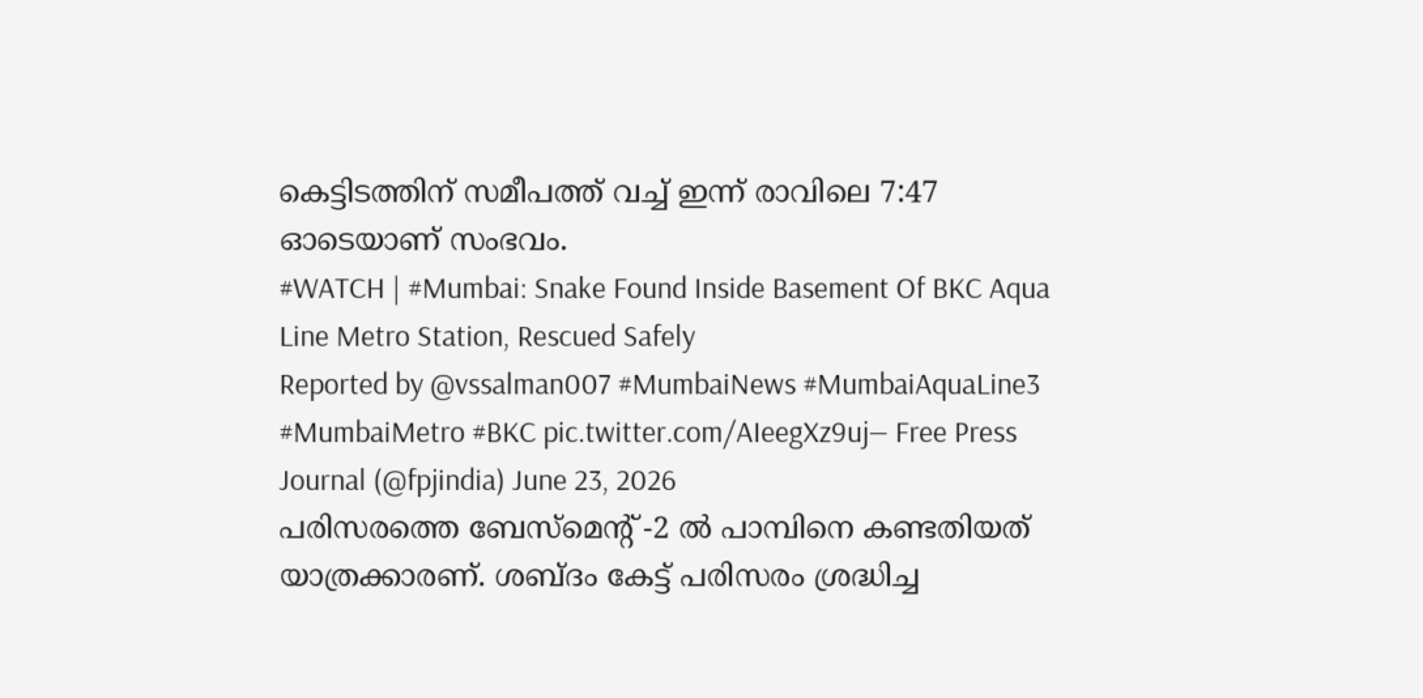കെട്ടിടത്തിന് സമീപത്ത് വച്ച് ഇന്ന് രാവിലെ 7:47 ഓടെയാണ് സംഭവം.
#WATCH | #Mumbai: Snake Found Inside Basement Of BKC Aqua Line Metro Station, Rescued Safely
Reported by @vssalman007 #MumbaiNews #MumbaiAquaLine3 #MumbaiMetro #BKC pic.twitter.com/AIeegXz9uj— Free Press Journal (@fpjindia) June 23, 2026
പരിസരത്തെ ബേസ്മെന്റ് -2 ൽ പാമ്പിനെ കണ്ടതിയത് യാത്രക്കാരണ്. ശബ്ദം കേട്ട് പരിസരം ശ്രദ്ധിച്ച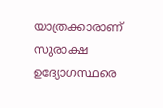യാത്രക്കാരാണ് സുരാക്ഷ ഉദ്യോഗസ്ഥരെ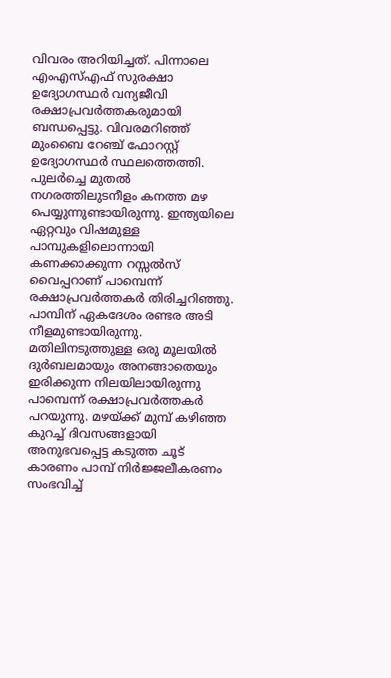വിവരം അറിയിച്ചത്. പിന്നാലെ എംഎസ്എഫ് സുരക്ഷാ ഉദ്യോഗസ്ഥർ വന്യജീവി രക്ഷാപ്രവർത്തകരുമായി ബന്ധപ്പെട്ടു. വിവരമറിഞ്ഞ് മുംബൈ റേഞ്ച് ഫോറസ്റ്റ് ഉദ്യോഗസ്ഥർ സ്ഥലത്തെത്തി. പുലർച്ചെ മുതൽ നഗരത്തിലുടനീളം കനത്ത മഴ പെയ്യുന്നുണ്ടായിരുന്നു. ഇന്ത്യയിലെ ഏറ്റവും വിഷമുള്ള പാമ്പുകളിലൊന്നായി കണക്കാക്കുന്ന റസ്സൽസ് വൈപ്പറാണ് പാമ്പെന്ന് രക്ഷാപ്രവർത്തകർ തിരിച്ചറിഞ്ഞു. പാമ്പിന് ഏകദേശം രണ്ടര അടി നീളമുണ്ടായിരുന്നു.
മതിലിനടുത്തുള്ള ഒരു മൂലയിൽ ദുർബലമായും അനങ്ങാതെയും ഇരിക്കുന്ന നിലയിലായിരുന്നു പാമ്പെന്ന് രക്ഷാപ്രവർത്തകർ പറയുന്നു. മഴയ്ക്ക് മുമ്പ് കഴിഞ്ഞ കുറച്ച് ദിവസങ്ങളായി അനുഭവപ്പെട്ട കടുത്ത ചൂട് കാരണം പാമ്പ് നിർജ്ജലീകരണം സംഭവിച്ച്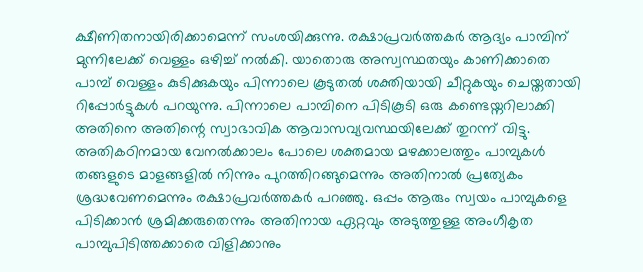ക്ഷീണിതനായിരിക്കാമെന്ന് സംശയിക്കുന്നു. രക്ഷാപ്രവർത്തകർ ആദ്യം പാമ്പിന് മുന്നിലേക്ക് വെള്ളം ഒഴിച്ച് നൽകി. യാതൊരു അസ്വസ്ഥതയും കാണിക്കാതെ പാമ്പ് വെള്ളം കുടിക്കുകയും പിന്നാലെ കൂടുതൽ ശക്തിയായി ചീറ്റുകയും ചെയ്തതായി റിപ്പോർട്ടുകൾ പറയുന്നു. പിന്നാലെ പാമ്പിനെ പിടികൂടി ഒരു കണ്ടെയ്നറിലാക്കി അതിനെ അതിന്റെ സ്വാഭാവിക ആവാസവ്യവസ്ഥയിലേക്ക് തുറന്ന് വിട്ടു. അതികഠിനമായ വേനൽക്കാലം പോലെ ശക്തമായ മഴക്കാലത്തും പാമ്പുകൾ തങ്ങളുടെ മാളങ്ങളിൽ നിന്നും പുറത്തിറങ്ങുമെന്നും അതിനാൽ പ്രത്യേകം ശ്രദ്ധവേണമെന്നും രക്ഷാപ്രവർത്തകർ പറഞ്ഞു. ഒപ്പം ആരും സ്വയം പാമ്പുകളെ പിടിക്കാൻ ശ്രമിക്കരുതെന്നും അതിനായ ഏറ്റവും അടുത്തുള്ള അംഗീകൃത പാമ്പുപിടിത്തക്കാരെ വിളിക്കാനും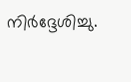നിർദ്ദേശിച്ചു.